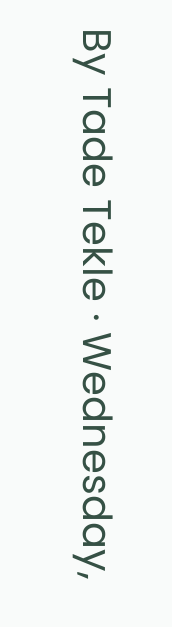By Tade Tekle · Wednesday,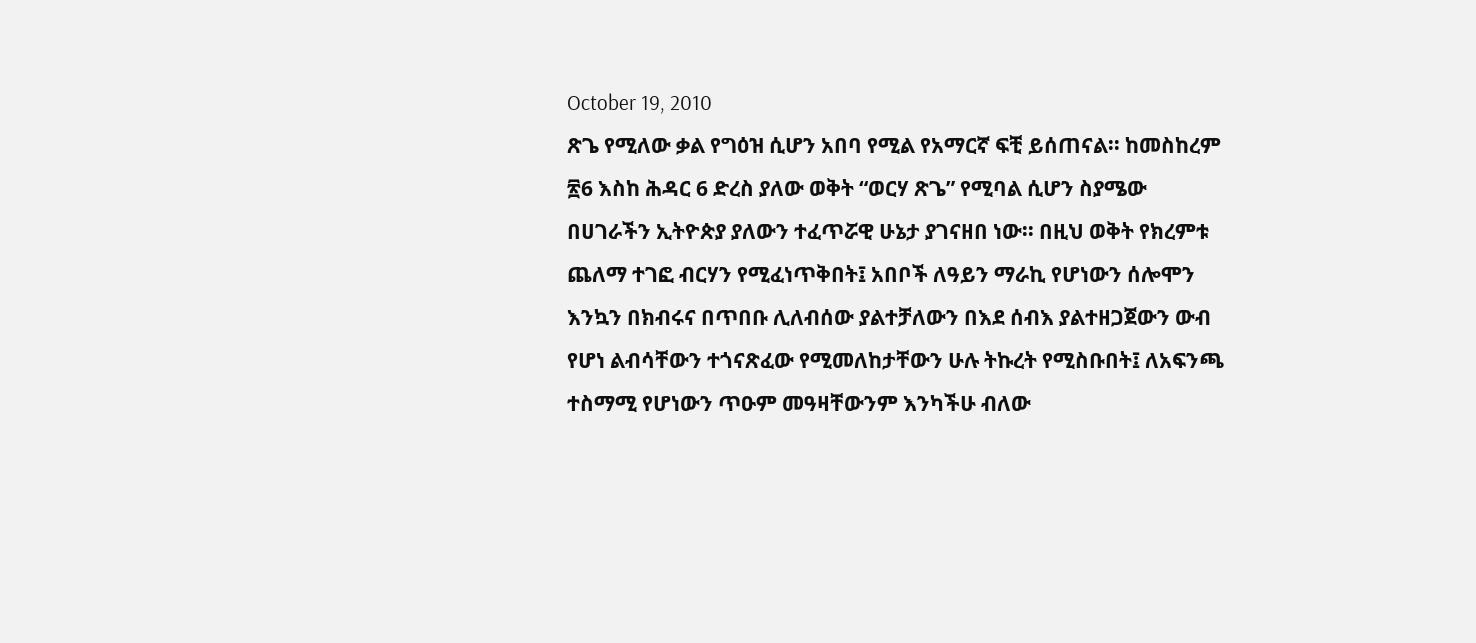October 19, 2010
ጽጌ የሚለው ቃል የግዕዝ ሲሆን አበባ የሚል የአማርኛ ፍቺ ይሰጠናል፡፡ ከመስከረም ፳6 እስከ ሕዳር 6 ድረስ ያለው ወቅት “ወርሃ ጽጌ” የሚባል ሲሆን ስያሜው በሀገራችን ኢትዮጵያ ያለውን ተፈጥሯዊ ሁኔታ ያገናዘበ ነው፡፡ በዚህ ወቅት የክረምቱ ጨለማ ተገፎ ብርሃን የሚፈነጥቅበት፤ አበቦች ለዓይን ማራኪ የሆነውን ሰሎሞን እንኳን በክብሩና በጥበቡ ሊለብሰው ያልተቻለውን በእደ ሰብእ ያልተዘጋጀውን ውብ የሆነ ልብሳቸውን ተጎናጽፈው የሚመለከታቸውን ሁሉ ትኩረት የሚስቡበት፤ ለአፍንጫ ተስማሚ የሆነውን ጥዑም መዓዛቸውንም እንካችሁ ብለው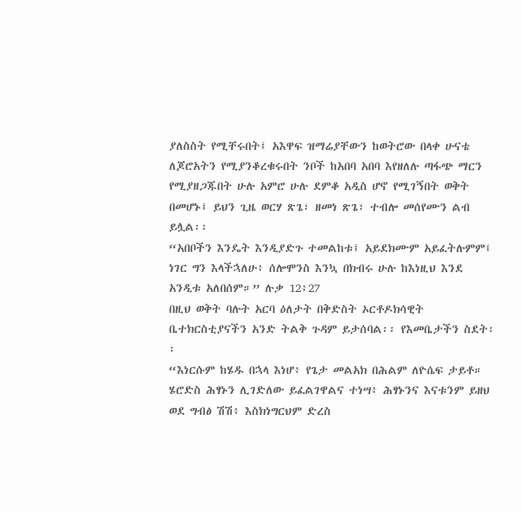ያለስስት የሚቸሩበት፤ አእዋፍ ዝማሬያቸውን ከወትሮው በላቀ ሁናቴ ለጆሮአትን የሚያንቆረቁሩበት ንቦች ከአበባ አበባ እየዘለሉ ጣፋጭ ማርን የሚያዘጋጁበት ሁሉ አምሮ ሁሉ ደምቆ አዲስ ሆኖ የሚገኝበት ወቅት በመሆኑ፤ ይህን ጊዜ ወርሃ ጽጌ፣ ዘመነ ጽጌ፣ ተብሎ መሰየሙን ልብ ይሏል፡፡
“አበቦችን እንዴት እንዲያድጉ ተመልከቱ፤ አይደክሙም አይፈትሉምም፤ ነገር ግን እላችኋለሁ፥ ሰሎሞንስ እንኳ በክብሩ ሁሉ ከእነዚህ እንደ አንዲቱ አለበሰም።” ሉቃ 12፥27
በዚህ ወቅት ባሉት አርባ ዕለታት በቅድስት ኦርቶዶክሳዊት ቤተክርስቲያናችን አንድ ትልቅ ጉዳም ይታሰባል፡፡ የእመቤታችን ስደት፡፡
“እነርሱም ከሄዱ በኋላ እነሆ፥ የጌታ መልአክ በሕልም ለዮሴፍ ታይቶ። ሄሮድስ ሕፃኑን ሊገድለው ይፈልገዋልና ተነሣ፥ ሕፃኑንና እናቱንም ይዘህ ወደ ግብፅ ሽሽ፥ እስክነግርህም ድረስ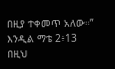በዚያ ተቀመጥ አለው።” እንዲል ማቴ 2፥13
በዚህ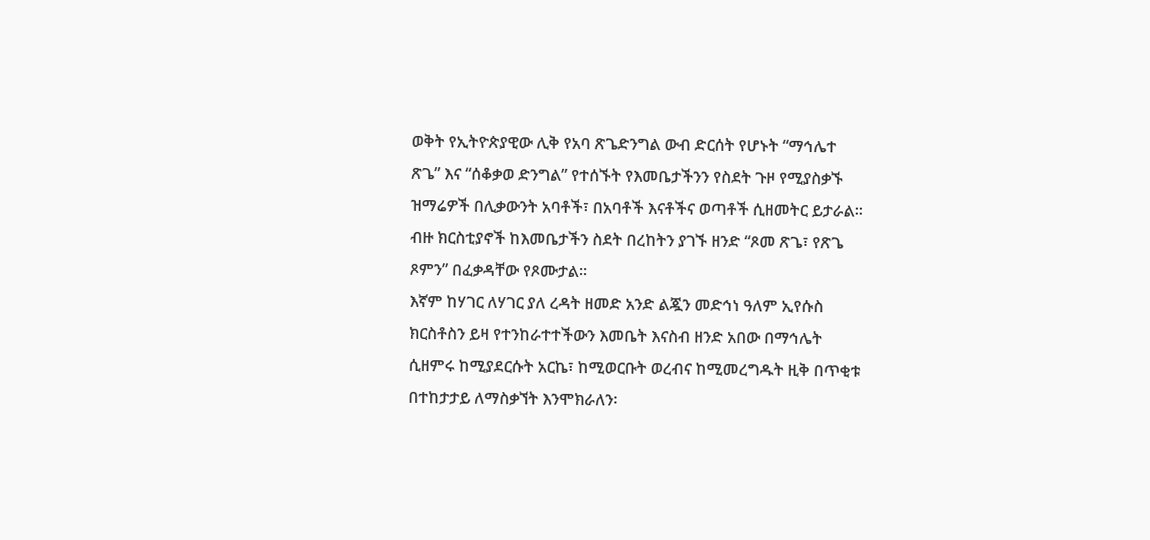ወቅት የኢትዮጵያዊው ሊቅ የአባ ጽጌድንግል ውብ ድርሰት የሆኑት “ማኅሌተ ጽጌ” እና “ሰቆቃወ ድንግል” የተሰኙት የእመቤታችንን የስደት ጉዞ የሚያስቃኙ ዝማሬዎች በሊቃውንት አባቶች፣ በአባቶች እናቶችና ወጣቶች ሲዘመትር ይታራል፡፡ ብዙ ክርስቲያኖች ከእመቤታችን ስደት በረከትን ያገኙ ዘንድ “ጾመ ጽጌ፣ የጽጌ ጾምን” በፈቃዳቸው የጾሙታል፡፡
እኛም ከሃገር ለሃገር ያለ ረዳት ዘመድ አንድ ልጇን መድኅነ ዓለም ኢየሱስ ክርስቶስን ይዛ የተንከራተተችውን እመቤት እናስብ ዘንድ አበው በማኅሌት ሲዘምሩ ከሚያደርሱት አርኬ፣ ከሚወርቡት ወረብና ከሚመረግዱት ዚቅ በጥቂቱ በተከታታይ ለማስቃኘት እንሞክራለን፡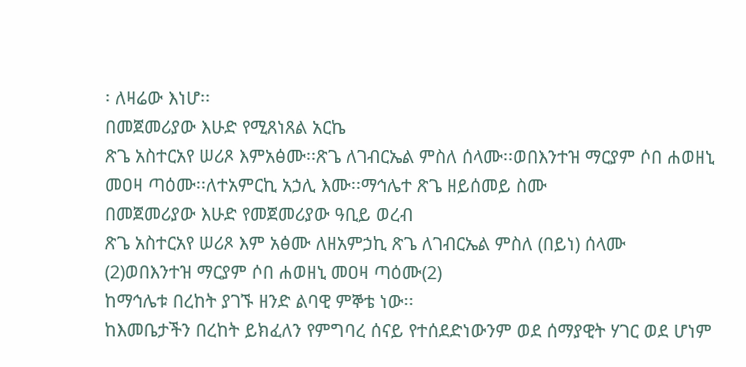፡ ለዛሬው እነሆ፡፡
በመጀመሪያው እሁድ የሚጸነጸል አርኬ
ጽጌ አስተርአየ ሠሪጾ እምአፅሙ፡፡ጽጌ ለገብርኤል ምስለ ሰላሙ፡፡ወበእንተዝ ማርያም ሶበ ሐወዘኒ መዐዛ ጣዕሙ፡፡ለተአምርኪ አኃሊ እሙ፡፡ማኅሌተ ጽጌ ዘይሰመይ ስሙ
በመጀመሪያው እሁድ የመጀመሪያው ዓቢይ ወረብ
ጽጌ አስተርአየ ሠሪጾ እም አፅሙ ለዘአምኃኪ ጽጌ ለገብርኤል ምስለ (በይነ) ሰላሙ (2)ወበእንተዝ ማርያም ሶበ ሐወዘኒ መዐዛ ጣዕሙ(2)
ከማኅሌቱ በረከት ያገኙ ዘንድ ልባዊ ምኞቴ ነው፡፡
ከእመቤታችን በረከት ይክፈለን የምግባረ ሰናይ የተሰደድነውንም ወደ ሰማያዊት ሃገር ወደ ሆነም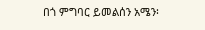በጎ ምግባር ይመልሰን አሜን፡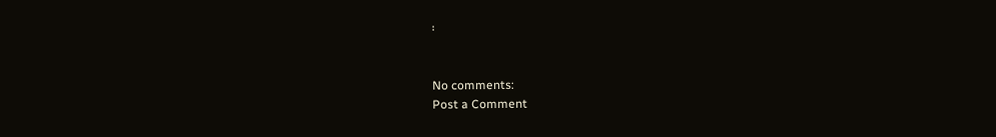፡


No comments:
Post a Comment